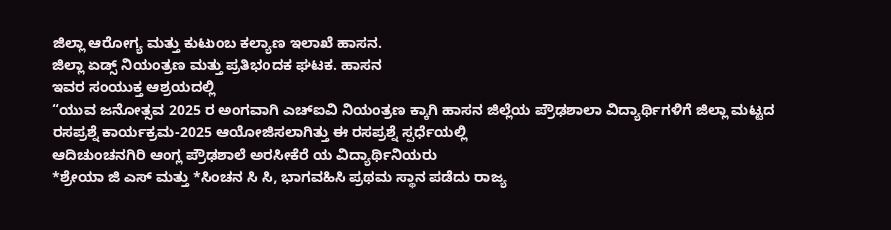ಜಿಲ್ಲಾ ಆರೋಗ್ಯ ಮತ್ತು ಕುಟುಂಬ ಕಲ್ಯಾಣ ಇಲಾಖೆ ಹಾಸನ.
ಜಿಲ್ಲಾ ಏಡ್ಸ್ ನಿಯಂತ್ರಣ ಮತ್ತು ಪ್ರತಿಭoದಕ ಘಟಕ. ಹಾಸನ
ಇವರ ಸಂಯುಕ್ತ ಆಶ್ರಯದಲ್ಲಿ
“ಯುವ ಜನೋತ್ಸವ 2025 ರ ಅಂಗವಾಗಿ ಎಚ್ಐವಿ ನಿಯಂತ್ರಣ ಕ್ಕಾಗಿ ಹಾಸನ ಜಿಲ್ಲೆಯ ಪ್ರೌಢಶಾಲಾ ವಿದ್ಯಾರ್ಥಿಗಳಿಗೆ ಜಿಲ್ಲಾ ಮಟ್ಟದ
ರಸಪ್ರಶ್ನೆ ಕಾರ್ಯಕ್ರಮ-2025 ಆಯೋಜಿಸಲಾಗಿತ್ತು ಈ ರಸಪ್ರಶ್ನೆ ಸ್ಪರ್ಧೆಯಲ್ಲಿ
ಆದಿಚುಂಚನಗಿರಿ ಆಂಗ್ಲ ಪ್ರೌಢಶಾಲೆ ಅರಸೀಕೆರೆ ಯ ವಿದ್ಯಾರ್ಥಿನಿಯರು
*ಶ್ರೇಯಾ ಜಿ ಎಸ್ ಮತ್ತು *ಸಿಂಚನ ಸಿ ಸಿ, ಭಾಗವಹಿಸಿ ಪ್ರಥಮ ಸ್ಥಾನ ಪಡೆದು ರಾಜ್ಯ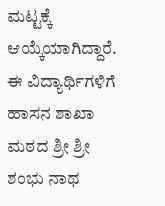ಮಟ್ಟಕ್ಕೆ ಆಯ್ಕೆಯಾಗಿದ್ದಾರೆ.
ಈ ವಿದ್ಯಾರ್ಥಿಗಳಿಗೆ ಹಾಸನ ಶಾಖಾ ಮಠದ ಶ್ರೀ ಶ್ರೀ ಶಂಭು ನಾಥ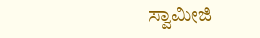ಸ್ವಾಮೀಜಿ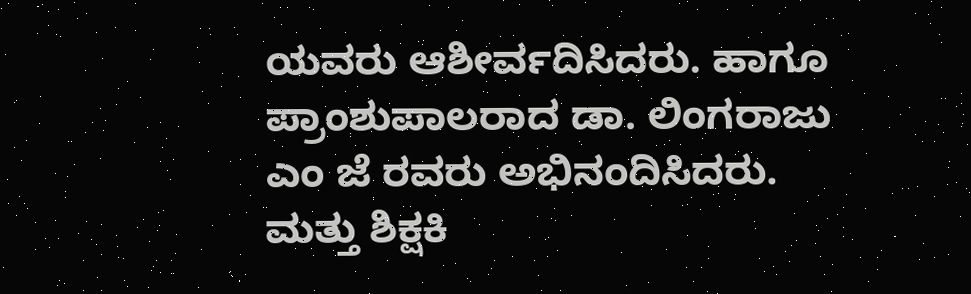ಯವರು ಆಶೀರ್ವದಿಸಿದರು. ಹಾಗೂ ಪ್ರಾಂಶುಪಾಲರಾದ ಡಾ. ಲಿಂಗರಾಜು ಎಂ ಜೆ ರವರು ಅಭಿನಂದಿಸಿದರು. ಮತ್ತು ಶಿಕ್ಷಕಿ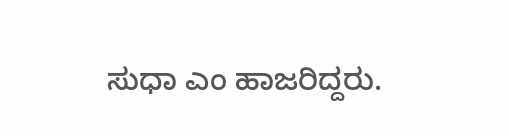ಸುಧಾ ಎಂ ಹಾಜರಿದ್ದರು.